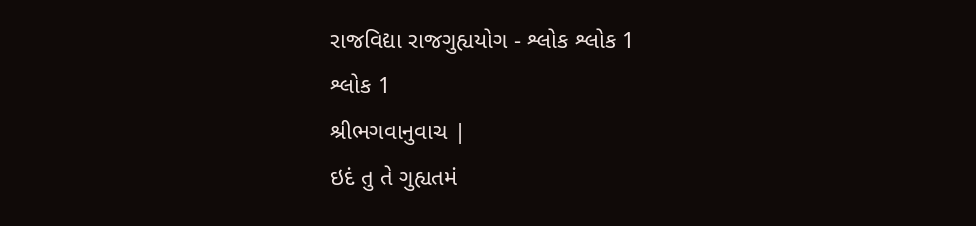રાજવિદ્યા રાજગુહ્યયોગ - શ્લોક શ્લોક 1
શ્લોક 1
શ્રીભગવાનુવાચ |
ઇદં તુ તે ગુહ્યતમં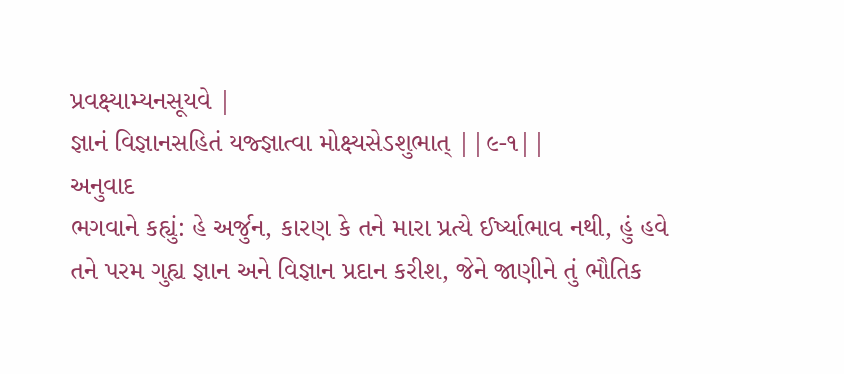પ્રવક્ષ્યામ્યનસૂયવે |
જ્ઞાનં વિજ્ઞાનસહિતં યજ્જ્ઞાત્વા મોક્ષ્યસેઽશુભાત્ ||૯-૧||
અનુવાદ
ભગવાને કહ્યું: હે અર્જુન, કારણ કે તને મારા પ્રત્યે ઈર્ષ્યાભાવ નથી, હું હવે તને પરમ ગુહ્ય જ્ઞાન અને વિજ્ઞાન પ્રદાન કરીશ, જેને જાણીને તું ભૌતિક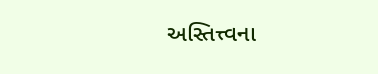અસ્તિત્ત્વના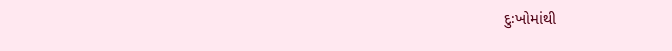દુઃખોમાંથી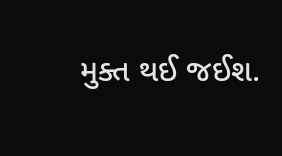મુક્ત થઈ જઈશ.